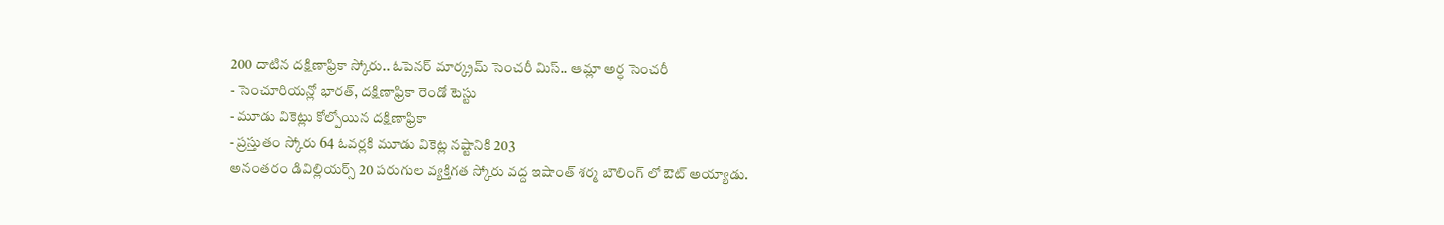200 దాటిన దక్షిణాఫ్రికా స్కోరు.. ఓపెనర్ మార్క్రమ్ సెంచరీ మిస్.. ఆమ్లా అర్ధ సెంచరీ
- సెంచూరియన్లో భారత్, దక్షిణాఫ్రికా రెండో టెస్టు
- మూడు వికెట్లు కోల్పోయిన దక్షిణాఫ్రికా
- ప్రస్తుతం స్కోరు 64 ఓవర్లకి మూడు వికెట్ల నష్టానికి 203
అనంతరం డివిల్లియర్స్ 20 పరుగుల వ్యక్తిగత స్కోరు వద్ద ఇషాంత్ శర్మ బౌలింగ్ లో ఔట్ అయ్యాడు.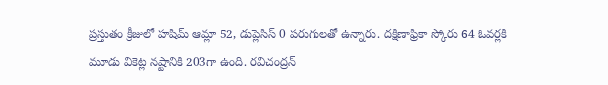ప్రస్తుతం క్రీజులో హషిమ్ ఆమ్లా 52, డుప్లెసిస్ 0 పరుగులతో ఉన్నారు. దక్షిణాఫ్రికా స్కోరు 64 ఓవర్లకి మూడు వికెట్ల నష్టానికి 203గా ఉంది. రవిచంద్రన్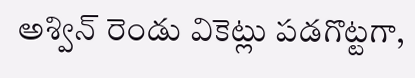అశ్విన్ రెండు వికెట్లు పడగొట్టగా,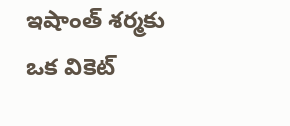ఇషాంత్ శర్మకు ఒక వికెట్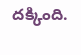దక్కింది.